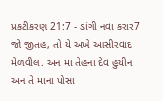પ્રકટીકરણ 21:7 - ડાંગી નવા કરાર7 જો જીતહ, તો યે અખે આસીરવાદ મેળવીલ. અન મા તેહના દેવ હુયીન અન તે માના પોસા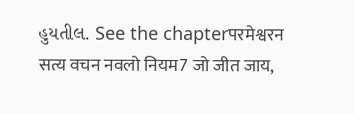હુયતીલ. See the chapterपरमेश्वरन सत्य वचन नवलो नियम7 जो जीत जाय,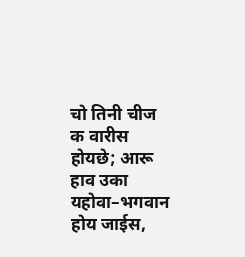चो तिनी चीज क वारीस होयछे; आरू हाव उका यहोवा–भगवान होय जाईस,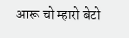आरू चो म्हारो बेटो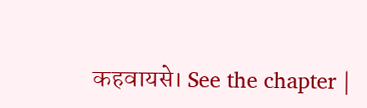कहवायसे। See the chapter |